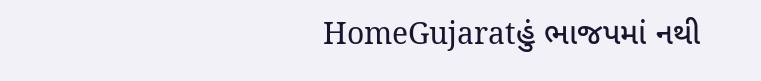HomeGujaratહું ભાજપમાં નથી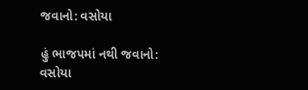જવાનો: વસોયા

હું ભાજપમાં નથી જવાનો: વસોયા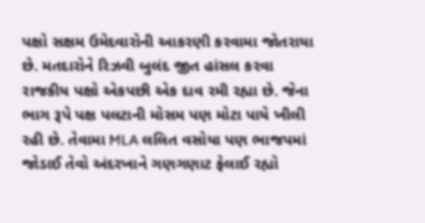પક્ષો સક્ષમ ઉમેદવારોની આકરણી કરવામા જોતરાયા છે. મતદારોને રિઝવી બુલંદ જીત હાંસલ કરવા રાજકીય પક્ષો એકપછી એક દાવ રમી રહ્યા છે. જેના ભાગ રૂપે પક્ષ પલટાની મોસમ પણ મોટા પાયે ખીલી રહી છે. તેવામા MLA લલિત વસોયા પણ ભાજપમાં જોડાઈ તેવો અંદરખાને ગણગણાટ ફેલાઈ રહ્યો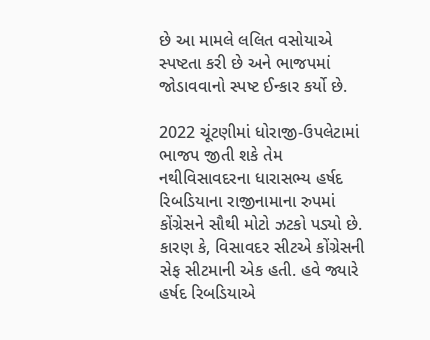છે આ મામલે લલિત વસોયાએ સ્પષ્ટતા કરી છે અને ભાજપમાં જોડાવવાનો સ્પષ્ટ ઈન્કાર કર્યો છે.

2022 ચૂંટણીમાં ધોરાજી-ઉપલેટામાં ભાજપ જીતી શકે તેમ નથીવિસાવદરના ધારાસભ્ય હર્ષદ રિબડિયાના રાજીનામાના રુપમાં કોંગ્રેસને સૌથી મોટો ઝટકો પડ્યો છે. કારણ કે, વિસાવદર સીટએ કોંગ્રેસની સેફ સીટમાની એક હતી. હવે જ્યારે હર્ષદ રિબડિયાએ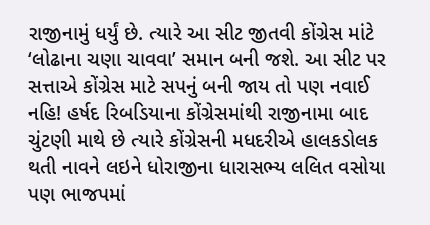રાજીનામું ધર્યું છે. ત્યારે આ સીટ જીતવી કોંગ્રેસ માંટે ‘લોઢાના ચણા ચાવવા’ સમાન બની જશે. આ સીટ પર સત્તાએ કોંગ્રેસ માટે સપનું બની જાય તો પણ નવાઈ નહિ! હર્ષદ રિબડિયાના કોંગ્રેસમાંથી રાજીનામા બાદ ચુંટણી માથે છે ત્યારે કોંગ્રેસની મધદરીએ હાલકડોલક થતી નાવને લઇને ધોરાજીના ધારાસભ્ય લલિત વસોયા પણ ભાજપમાં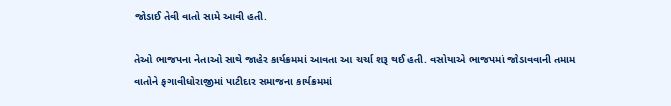જોડાઈ તેવી વાતો સામે આવી હતી.

તેઓ ભાજપના નેતાઓ સાથે જાહેર કાર્યક્રમમાં આવતા આ ચર્ચા શરૂ થઈ હતી. વસોયાએ ભાજપમાં જોડાવવાની તમામ વાતોને ફગાવીધોરાજીમાં પાટીદાર સમાજના કાર્યક્રમમાં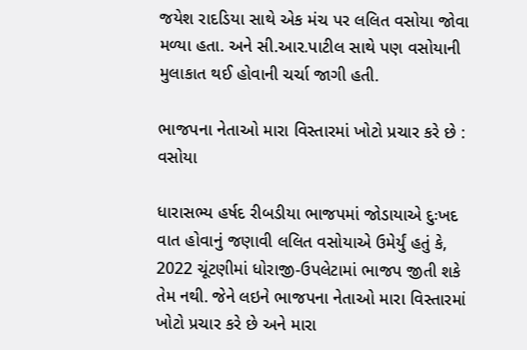જયેશ રાદડિયા સાથે એક મંચ પર લલિત વસોયા જોવા મળ્યા હતા. અને સી.આર.પાટીલ સાથે પણ વસોયાની મુલાકાત થઈ હોવાની ચર્ચા જાગી હતી.

ભાજપના નેતાઓ મારા વિસ્તારમાં ખોટો પ્રચાર કરે છે : વસોયા

ધારાસભ્ય હર્ષદ રીબડીયા ભાજપમાં જોડાયાએ દુઃખદ વાત હોવાનું જણાવી લલિત વસોયાએ ઉમેર્યું હતું કે, 2022 ચૂંટણીમાં ધોરાજી-ઉપલેટામાં ભાજપ જીતી શકે તેમ નથી. જેને લઇને ભાજપના નેતાઓ મારા વિસ્તારમાં ખોટો પ્રચાર કરે છે અને મારા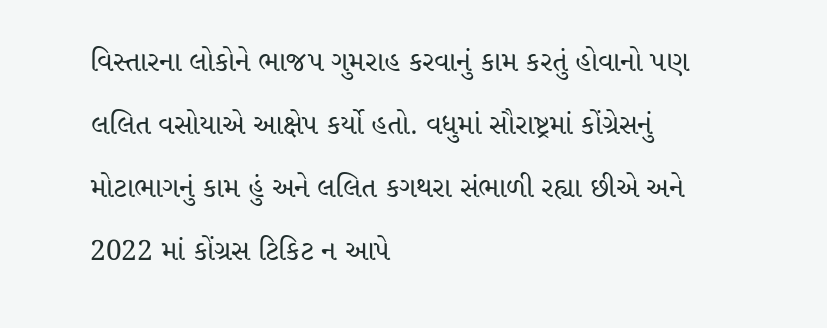વિસ્તારના લોકોને ભાજપ ગુમરાહ કરવાનું કામ કરતું હોવાનો પણ લલિત વસોયાએ આક્ષેપ કર્યો હતો. વધુમાં સૌરાષ્ટ્રમાં કોંગ્રેસનું મોટાભાગનું કામ હું અને લલિત કગથરા સંભાળી રહ્યા છીએ અને 2022 માં કોંગ્રસ ટિકિટ ન આપે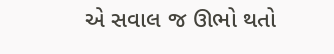એ સવાલ જ ઊભો થતો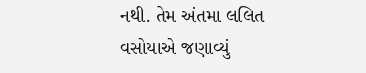નથી. તેમ અંતમા લલિત વસોયાએ જણાવ્યું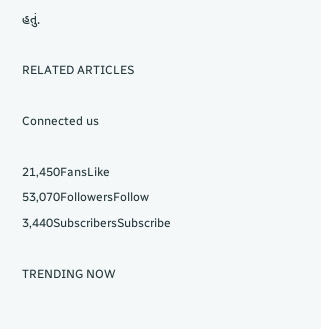હતું.

RELATED ARTICLES

Connected us

21,450FansLike
53,070FollowersFollow
3,440SubscribersSubscribe

TRENDING NOW